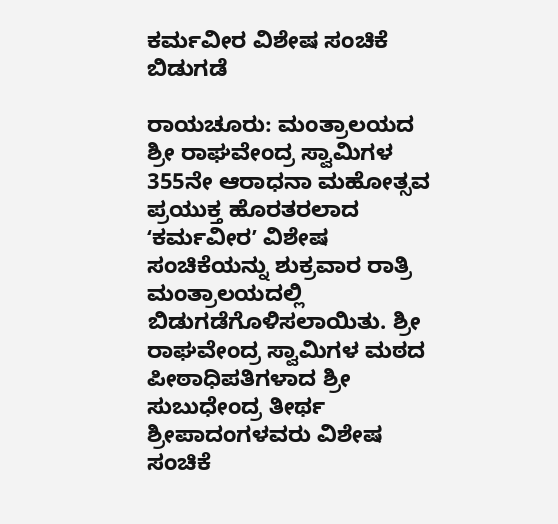ಕರ್ಮವೀರ ವಿಶೇಷ ಸಂಚಿಕೆ ಬಿಡುಗಡೆ

ರಾಯಚೂರು: ಮಂತ್ರಾಲಯದ ಶ್ರೀ ರಾಘವೇಂದ್ರ ಸ್ವಾಮಿಗಳ 355ನೇ ಆರಾಧನಾ ಮಹೋತ್ಸವ ಪ್ರಯುಕ್ತ ಹೊರತರಲಾದ ʻಕರ್ಮವೀರʼ ವಿಶೇಷ ಸಂಚಿಕೆಯನ್ನು ಶುಕ್ರವಾರ ರಾತ್ರಿ ಮಂತ್ರಾಲಯದಲ್ಲಿ ಬಿಡುಗಡೆಗೊಳಿಸಲಾಯಿತು. ಶ್ರೀ ರಾಘವೇಂದ್ರ ಸ್ವಾಮಿಗಳ ಮಠದ ಪೀಠಾಧಿಪತಿಗಳಾದ ಶ್ರೀ ಸುಬುಧೇಂದ್ರ ತೀರ್ಥ ಶ್ರೀಪಾದಂಗಳವರು ವಿಶೇಷ ಸಂಚಿಕೆ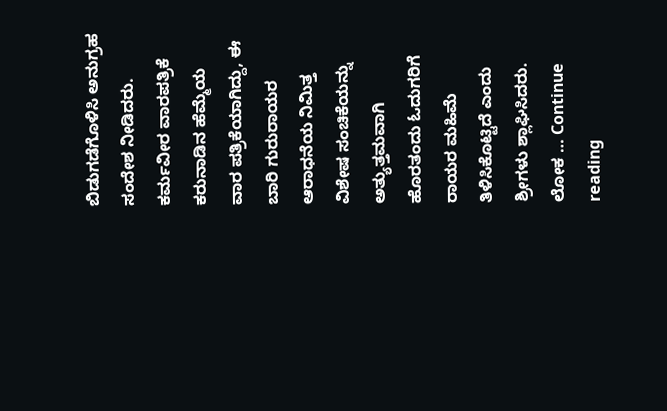ಬಿಡುಗಡೆಗೊಳಿಸಿ ಅನುಗ್ರಹ ಸಂದೇಶ ನೀಡಿದರು. ಕರ್ಮವೀರ ವಾರಪತ್ರಿಕೆ ಕರುನಾಡಿನ ಹೆಮ್ಮೆಯ ವಾರ ಪತ್ರಿಕೆಯಾಗಿದ್ದು, ಈ ಬಾರಿ ಗುರುರಾಯರ ಆರಾಧನೆಯ ನಿಮಿತ್ತ ವಿಶೇಷ ಸಂಚಿಕೆಯನ್ನು ಅತ್ಯುತ್ತಮವಾಗಿ ಹೊರತಂದು ಓದುಗರಿಗೆ ರಾಯರ ಮಹಿಮೆ ತಿಳಿಸಿಕೊಟ್ಟಿದೆ ಎಂದು ಶ್ರೀಗಳು ಶ್ಲಾಘಿಸಿದರು. ಲೋಕ … Continue reading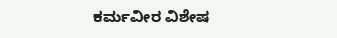ಕರ್ಮವೀರ ವಿಶೇಷ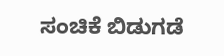ಸಂಚಿಕೆ ಬಿಡುಗಡೆ